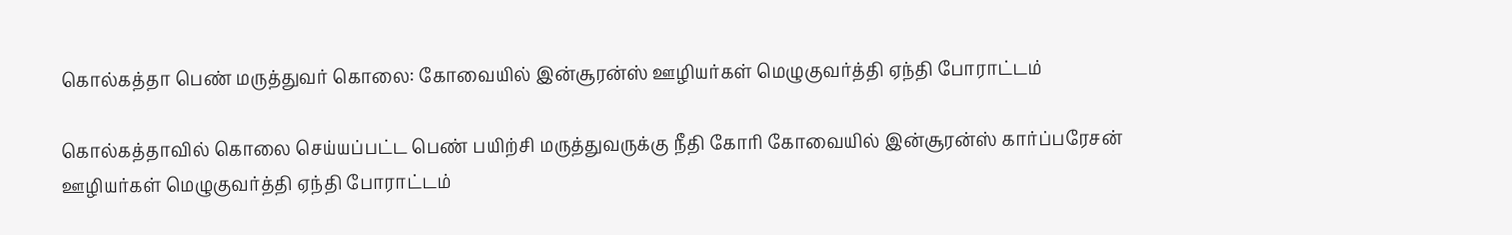கொல்கத்தா பெண் மருத்துவர் கொலை: கோவையில் இன்சூரன்ஸ் ஊழியர்கள் மெழுகுவர்த்தி ஏந்தி போராட்டம்

கொல்கத்தாவில் கொலை செய்யப்பட்ட பெண் பயிற்சி மருத்துவருக்கு நீதி கோரி கோவையில் இன்சூரன்ஸ் கார்ப்பரேசன் ஊழியர்கள் மெழுகுவர்த்தி ஏந்தி போராட்டம்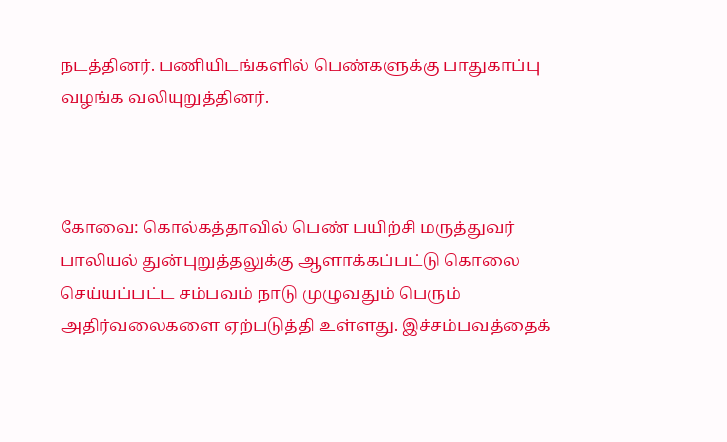நடத்தினர். பணியிடங்களில் பெண்களுக்கு பாதுகாப்பு வழங்க வலியுறுத்தினர்.



கோவை: கொல்கத்தாவில் பெண் பயிற்சி மருத்துவர் பாலியல் துன்புறுத்தலுக்கு ஆளாக்கப்பட்டு கொலை செய்யப்பட்ட சம்பவம் நாடு முழுவதும் பெரும் அதிர்வலைகளை ஏற்படுத்தி உள்ளது. இச்சம்பவத்தைக்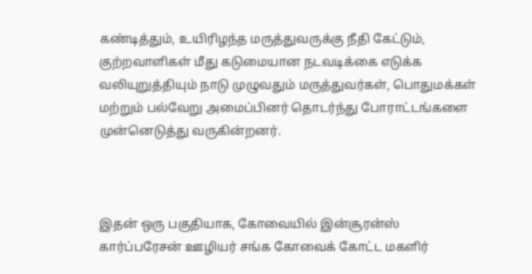கண்டித்தும், உயிரிழந்த மருத்துவருக்கு நீதி கேட்டும், குற்றவாளிகள் மீது கடுமையான நடவடிக்கை எடுக்க வலியுறுத்தியும் நாடு முழுவதும் மருத்துவர்கள், பொதுமக்கள் மற்றும் பல்வேறு அமைப்பினர் தொடர்ந்து போராட்டங்களை முன்னெடுத்து வருகின்றனர்.



இதன் ஒரு பகுதியாக, கோவையில் இன்சூரன்ஸ் கார்ப்பரேசன் ஊழியர் சங்க கோவைக் கோட்ட மகளிர்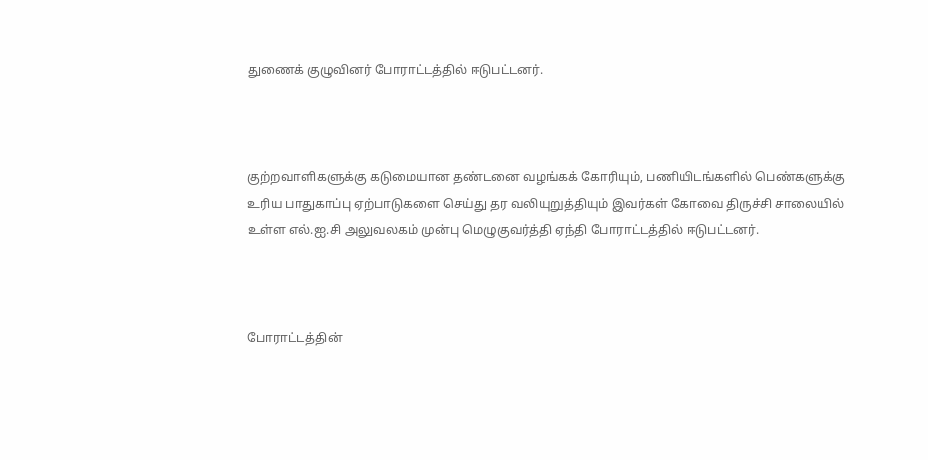துணைக் குழுவினர் போராட்டத்தில் ஈடுபட்டனர்.



குற்றவாளிகளுக்கு கடுமையான தண்டனை வழங்கக் கோரியும், பணியிடங்களில் பெண்களுக்கு உரிய பாதுகாப்பு ஏற்பாடுகளை செய்து தர வலியுறுத்தியும் இவர்கள் கோவை திருச்சி சாலையில் உள்ள எல்.ஐ.சி அலுவலகம் முன்பு மெழுகுவர்த்தி ஏந்தி போராட்டத்தில் ஈடுபட்டனர்.



போராட்டத்தின்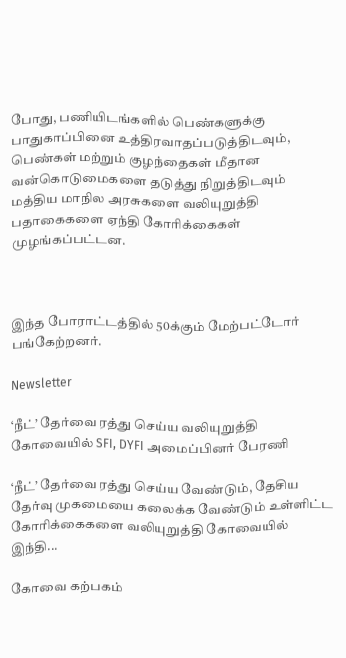போது, பணியிடங்களில் பெண்களுக்கு பாதுகாப்பினை உத்திரவாதப்படுத்திடவும், பெண்கள் மற்றும் குழந்தைகள் மீதான வன்கொடுமைகளை தடுத்து நிறுத்திடவும் மத்திய மாநில அரசுகளை வலியுறுத்தி பதாகைகளை ஏந்தி கோரிக்கைகள் முழங்கப்பட்டன.



இந்த போராட்டத்தில் 50க்கும் மேற்பட்டோர் பங்கேற்றனர்.

Newsletter

‘நீட்’ தேர்வை ரத்து செய்ய வலியுறுத்தி கோவையில் SFI, DYFI அமைப்பினர் பேரணி

‘நீட்’ தேர்வை ரத்து செய்ய வேண்டும், தேசிய தேர்வு முகமையை கலைக்க வேண்டும் உள்ளிட்ட கோரிக்கைகளை வலியுறுத்தி கோவையில் இந்தி...

கோவை கற்பகம்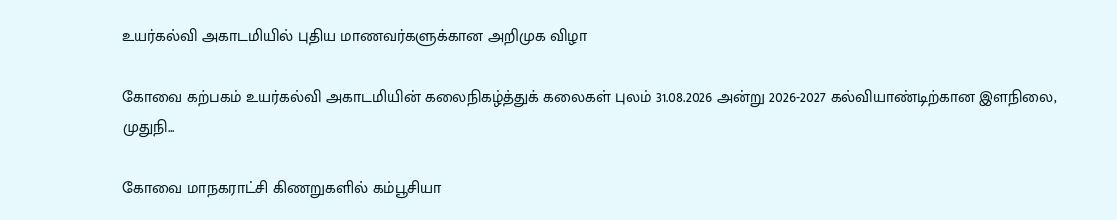உயர்கல்வி அகாடமியில் புதிய மாணவர்களுக்கான அறிமுக விழா

கோவை கற்பகம் உயர்கல்வி அகாடமியின் கலைநிகழ்த்துக் கலைகள் புலம் 31.08.2026 அன்று 2026-2027 கல்வியாண்டிற்கான இளநிலை, முதுநி...

கோவை மாநகராட்சி கிணறுகளில் கம்பூசியா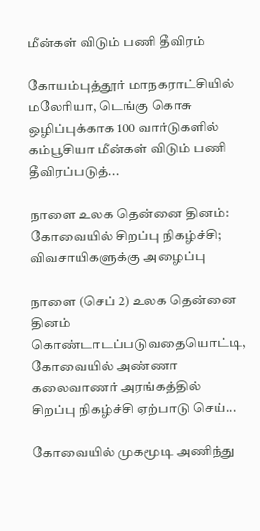மீன்கள் விடும் பணி தீவிரம்

கோயம்புத்தூர் மாநகராட்சியில் மலேரியா, டெங்கு கொசு ஒழிப்புக்காக 100 வார்டுகளில் கம்பூசியா மீன்கள் விடும் பணி தீவிரப்படுத்...

நாளை உலக தென்னை தினம்: கோவையில் சிறப்பு நிகழ்ச்சி; விவசாயிகளுக்கு அழைப்பு

நாளை (செப் 2) உலக தென்னை தினம் கொண்டாடப்படுவதையொட்டி, கோவையில் அண்ணா கலைவாணர் அரங்கத்தில் சிறப்பு நிகழ்ச்சி ஏற்பாடு செய்...

கோவையில் முகமூடி அணிந்து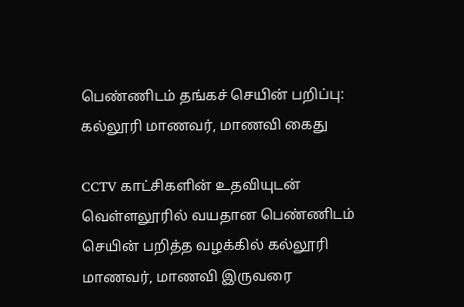பெண்ணிடம் தங்கச் செயின் பறிப்பு: கல்லூரி மாணவர், மாணவி கைது

CCTV காட்சிகளின் உதவியுடன் வெள்ளலூரில் வயதான பெண்ணிடம் செயின் பறித்த வழக்கில் கல்லூரி மாணவர், மாணவி இருவரை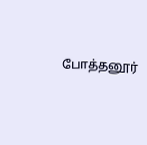போத்தனூர்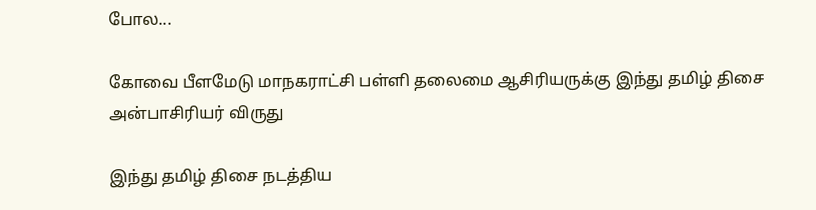போல...

கோவை பீளமேடு மாநகராட்சி பள்ளி தலைமை ஆசிரியருக்கு இந்து தமிழ் திசை அன்பாசிரியர் விருது

இந்து தமிழ் திசை நடத்திய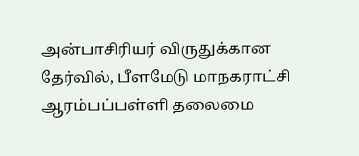அன்பாசிரியர் விருதுக்கான தேர்வில், பீளமேடு மாநகராட்சி ஆரம்பப்பள்ளி தலைமை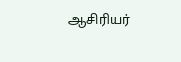ஆசிரியர்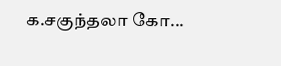க.சகுந்தலா கோ...